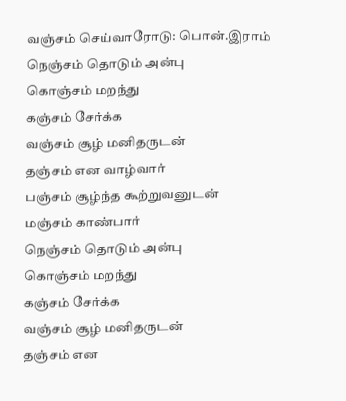வஞ்சம் செய்வாரோடு: பொன்.இராம்
நெஞ்சம் தொடும் அன்பு
கொஞ்சம் மறந்து
கஞ்சம் சேர்க்க
வஞ்சம் சூழ் மனிதருடன்
தஞ்சம் என வாழ்வார்
பஞ்சம் சூழ்ந்த கூற்றுவனுடன்
மஞ்சம் காண்பார்
நெஞ்சம் தொடும் அன்பு
கொஞ்சம் மறந்து
கஞ்சம் சேர்க்க
வஞ்சம் சூழ் மனிதருடன்
தஞ்சம் என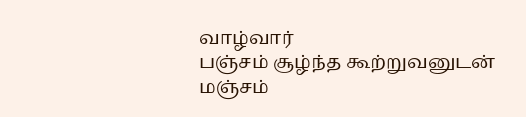வாழ்வார்
பஞ்சம் சூழ்ந்த கூற்றுவனுடன்
மஞ்சம்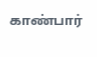காண்பார்